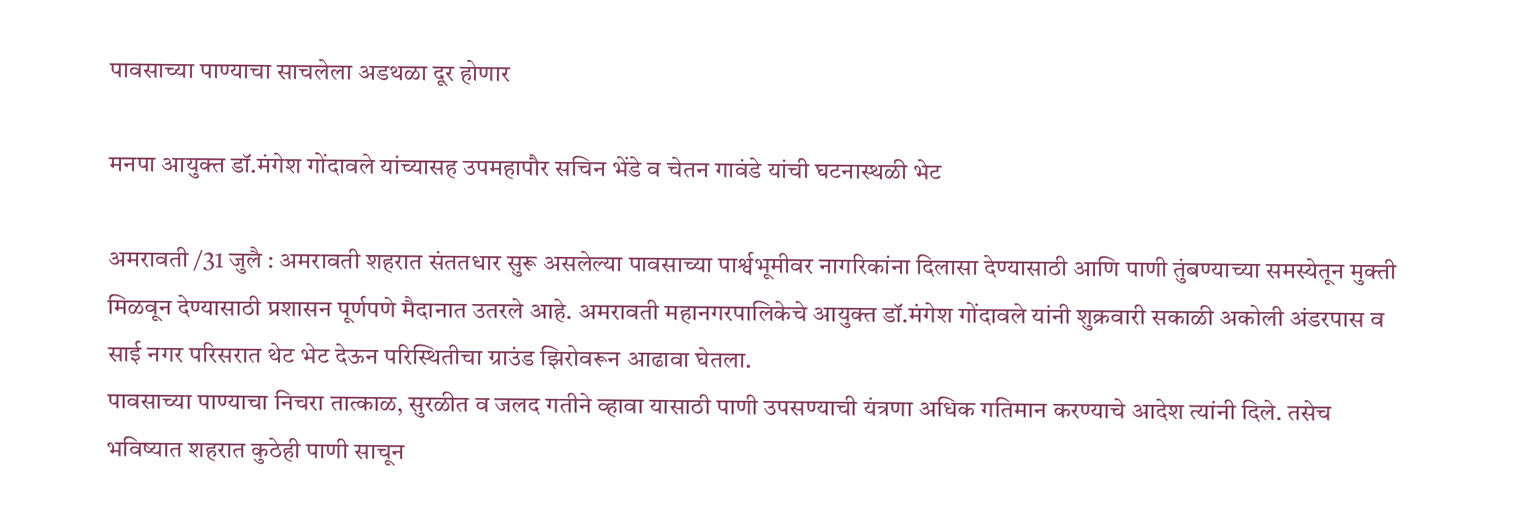पावसाच्या पाण्याचा साचलेला अडथळा दूर होणार

मनपा आयुक्त डॉ.मंगेश गोंदावले यांच्यासह उपमहापौर सचिन भेंडे व चेतन गावंडे यांची घटनास्थळी भेट

अमरावती /31 जुलै : अमरावती शहरात संततधार सुरू असलेल्या पावसाच्या पार्श्वभूमीवर नागरिकांना दिलासा देण्यासाठी आणि पाणी तुंबण्याच्या समस्येतून मुक्ती मिळवून देण्यासाठी प्रशासन पूर्णपणे मैदानात उतरले आहे. अमरावती महानगरपालिकेचे आयुक्त डॉ.मंगेश गोंदावले यांनी शुक्रवारी सकाळी अकोली अंडरपास व साई नगर परिसरात थेट भेट देऊन परिस्थितीचा ग्राउंड झिरोवरून आढावा घेतला.
पावसाच्या पाण्याचा निचरा तात्काळ, सुरळीत व जलद गतीने व्हावा यासाठी पाणी उपसण्याची यंत्रणा अधिक गतिमान करण्याचे आदेश त्यांनी दिले. तसेच भविष्यात शहरात कुठेही पाणी साचून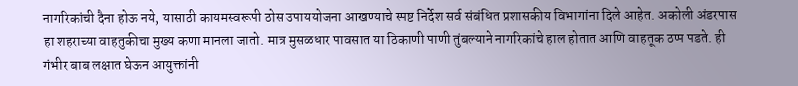नागरिकांची दैना होऊ नये, यासाठी कायमस्वरूपी ठोस उपाययोजना आखण्याचे स्पष्ट निर्देश सर्व संबंधित प्रशासकीय विभागांना दिले आहेत. अकोली अंडरपास हा शहराच्या वाहतुकीचा मुख्य कणा मानला जातो. मात्र मुसळधार पावसात या ठिकाणी पाणी तुंबल्याने नागरिकांचे हाल होतात आणि वाहतूक ठप्प पडते. ही गंभीर बाब लक्षात घेऊन आयुक्तांनी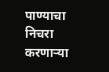पाण्याचा निचरा करणार्‍या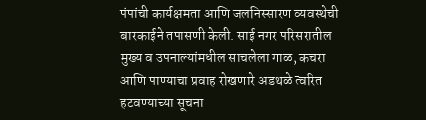पंपांची कार्यक्षमता आणि जलनिस्सारण व्यवस्थेची बारकाईने तपासणी केली. साई नगर परिसरातील मुख्य व उपनाल्यांमधील साचलेला गाळ, कचरा आणि पाण्याचा प्रवाह रोखणारे अडथळे त्वरित हटवण्याच्या सूचना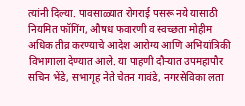त्यांनी दिल्या. पावसाळ्यात रोगराई पसरू नये यासाठी नियमित फॉगिंग, औषध फवारणी व स्वच्छता मोहीम अधिक तीव्र करण्याचे आदेश आरोग्य आणि अभियांत्रिकी विभागाला देण्यात आले. या पाहणी दौर्‍यात उपमहापौर सचिन भेंडे, सभागृह नेते चेतन गावंडे, नगरसेविका लता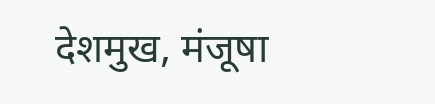देशमुख, मंजूषा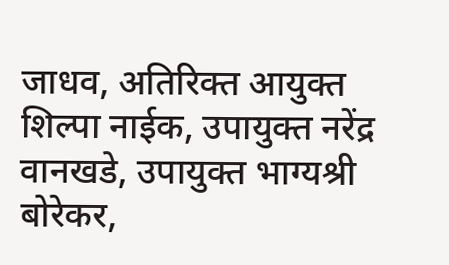जाधव, अतिरिक्त आयुक्त शिल्पा नाईक, उपायुक्त नरेंद्र वानखडे, उपायुक्त भाग्यश्री बोरेकर,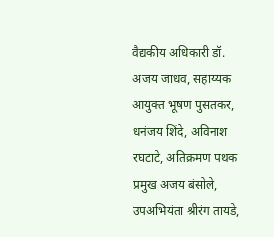वैद्यकीय अधिकारी डॉ. अजय जाधव, सहाय्यक आयुक्त भूषण पुसतकर, धनंजय शिंदे, अविनाश रघटाटे, अतिक्रमण पथक प्रमुख अजय बंसोले, उपअभियंता श्रीरंग तायडे,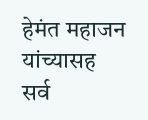हेमंत महाजन यांच्यासह सर्व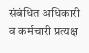संबंधित अधिकारी व कर्मचारी प्रत्यक्ष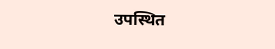उपस्थित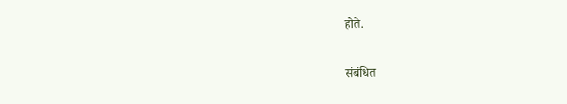होते.

संबंधित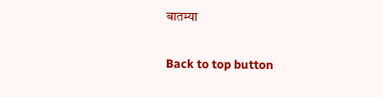बातम्या

Back to top button